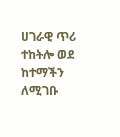ሀገራዊ ጥሪ ተከትሎ ወደ ከተማችን ለሚገቡ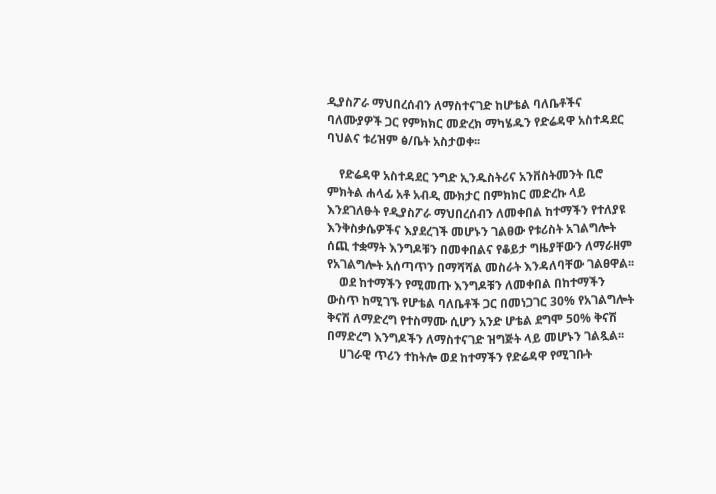ዲያስፖራ ማህበረሰብን ለማስተናገድ ከሆቴል ባለቤቶችና ባለሙያዎች ጋር የምክክር መድረክ ማካሄዱን የድሬዳዋ አስተዳደር ባህልና ቱሪዝም ፅ/ቤት አስታወቀ፡፡

    የድሬዳዋ አስተዳደር ንግድ ኢንዱስትሪና አንቨስትመንት ቢሮ ምክትል ሐላፊ አቶ አብዲ ሙክታር በምክክር መድረኩ ላይ እንደገለፁት የዲያስፖራ ማህበረሰብን ለመቀበል ከተማችን የተለያዩ እንቅስቃሴዎችና እያደረገች መሆኑን ገልፀው የቱሪስት አገልግሎት ሰጪ ተቋማት እንግዶቹን በመቀበልና የቆይታ ግዜያቸውን ለማራዘም የአገልግሎት አሰጣጥን በማሻሻል መስራት እንዳለባቸው ገልፀዋል፡፡
    ወደ ከተማችን የሚመጡ እንግዶቹን ለመቀበል በከተማችን ውስጥ ከሚገኙ የሆቴል ባለቤቶች ጋር በመነጋገር 30% የአገልግሎት ቅናሽ ለማድረግ የተስማሙ ሲሆን አንድ ሆቴል ደግሞ 50% ቅናሽ በማድረግ እንግዶችን ለማስተናገድ ዝግጅት ላይ መሆኑን ገልጿል፡፡
    ሀገራዊ ጥሪን ተከትሎ ወደ ከተማችን የድሬዳዋ የሚገቡት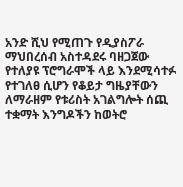አንድ ሺህ የሚጠጉ የዲያስፖራ ማህበረሰብ አስተዳደሩ ባዘጋጀው የተለያዩ ፕሮግራሞች ላይ እንደሚሳተፉ የተገለፀ ሲሆን የቆይታ ግዜያቸውን ለማራዘም የቱሪስት አገልግሎት ሰጪ ተቋማት እንግዶችን ከወትሮ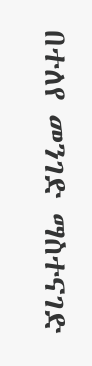በተለየ መንገድ ማስተናገድ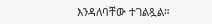እንዳለባቸው ተገልጿል።